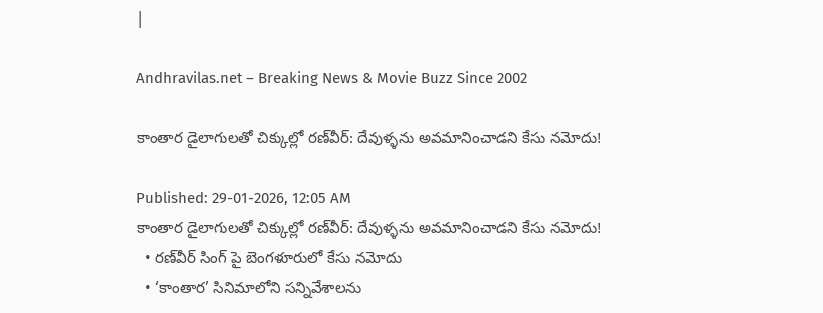|

Andhravilas.net – Breaking News & Movie Buzz Since 2002

కాంతార డైలాగులతో చిక్కుల్లో రణ్‌వీర్: దేవుళ్ళను అవమానించాడని కేసు నమోదు!

Published: 29-01-2026, 12:05 AM
కాంతార డైలాగులతో చిక్కుల్లో రణ్‌వీర్: దేవుళ్ళను అవమానించాడని కేసు నమోదు!
  • రణ్‌వీర్ సింగ్ పై బెంగళూరులో కేసు నమోదు
  • ‘కాంతార’ సినిమాలోని సన్నివేశాలను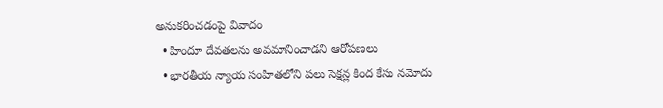అనుకరించడంపై వివాదం
  • హిందూ దేవతలను అవమానించాడని ఆరోపణలు
  • భారతీయ న్యాయ సంహితలోని పలు సెక్షన్ల కింద కేసు నమోదు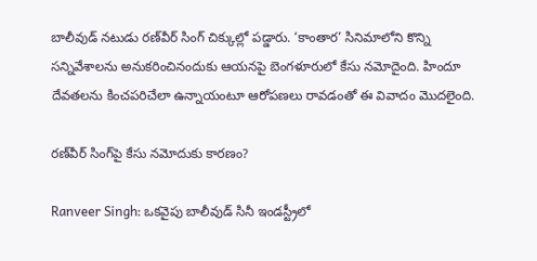బాలీవుడ్ నటుడు రణ్‌వీర్ సింగ్ చిక్కుల్లో పడ్డారు. ‘కాంతార’ సినిమాలోని కొన్ని సన్నివేశాలను అనుకరించినందుకు ఆయనపై బెంగళూరులో కేసు నమోదైంది. హిందూ దేవతలను కించపరిచేలా ఉన్నాయంటూ ఆరోపణలు రావడంతో ఈ వివాదం మొదలైంది.

రణ్‌వీర్ సింగ్‌పై కేసు నమోదుకు కారణం?

Ranveer Singh: ఒకవైపు బాలీవుడ్ సినీ ఇండస్ట్రీలో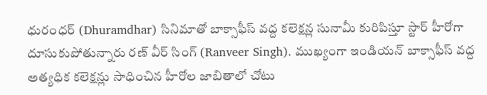ధురంధర్ (Dhuramdhar) సినిమాతో బాక్సాఫీస్ వద్ద కలెక్షన్ల సునామీ కురిపిస్తూ స్టార్ హీరోగా దూసుకుపోతున్నారు రణ్ వీర్ సింగ్ (Ranveer Singh). ముఖ్యంగా ఇండియన్ బాక్సాఫీస్ వద్ద అత్యధిక కలెక్షన్లు సాధించిన హీరోల జాబితాలో చోటు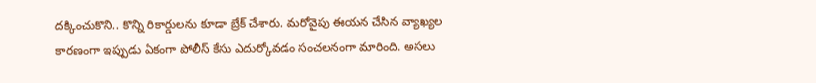దక్కించుకొని.. కొన్ని రికార్డులను కూడా బ్రేక్ చేశారు. మరోవైపు ఈయన చేసిన వ్యాఖ్యల కారణంగా ఇప్పుడు ఏకంగా పోలీస్ కేసు ఎదుర్కోవడం సంచలనంగా మారింది. అసలు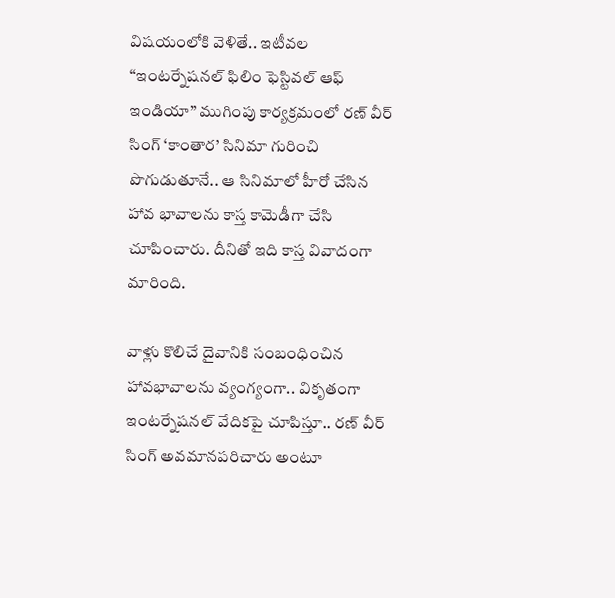విషయంలోకి వెళితే.. ఇటీవల “ఇంటర్నేషనల్ ఫిలిం ఫెస్టివల్ ఆఫ్ ఇండియా” ముగింపు కార్యక్రమంలో రణ్ వీర్ సింగ్ ‘కాంతార’ సినిమా గురించి పొగుడుతూనే.. ఆ సినిమాలో హీరో చేసిన హావ భావాలను కాస్త కామెడీగా చేసి చూపించారు. దీనితో ఇది కాస్త వివాదంగా మారింది.

వాళ్లు కొలిచే దైవానికి సంబంధించిన హావభావాలను వ్యంగ్యంగా.. వికృతంగా ఇంటర్నేషనల్ వేదికపై చూపిస్తూ.. రణ్ వీర్ సింగ్ అవమానపరిచారు అంటూ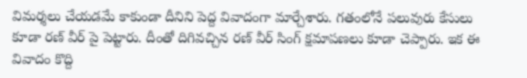విమర్శలు చేయడమే కాకుండా దీనిని పెద్ద వివాదంగా మార్చేశారు. గతంలోనే పలువురు కేసులు కూడా రణ్ వీర్ పై పెట్టారు. దీంతో దిగివచ్చిన రణ్ వీర్ సింగ్ క్షమాపణలు కూడా చెప్పారు. ఇక ఈ వివాదం కొద్ది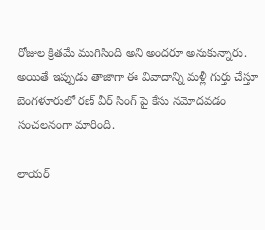రోజుల క్రితమే ముగిసింది అని అందరూ అనుకున్నారు. అయితే ఇప్పుడు తాజాగా ఈ వివాదాన్ని మళ్లీ గుర్తు చేస్తూ బెంగళూరులో రణ్ వీర్ సింగ్ పై కేసు నమోదవడం సంచలనంగా మారింది.

లాయర్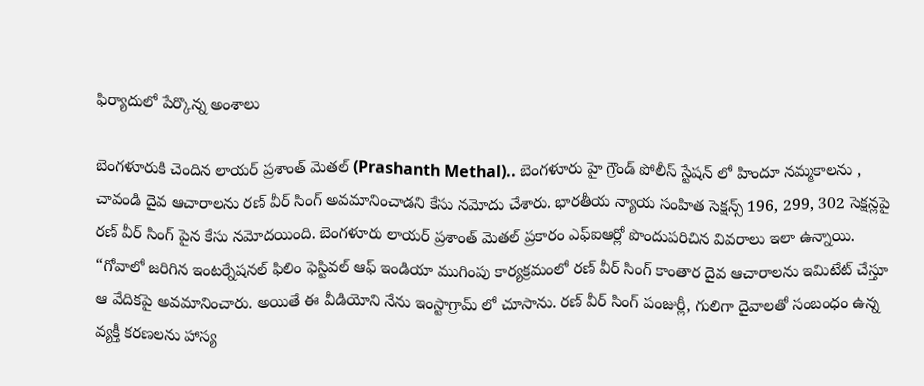ఫిర్యాదులో పేర్కొన్న అంశాలు

బెంగళూరుకి చెందిన లాయర్ ప్రశాంత్ మెతల్ (Prashanth Methal).. బెంగళూరు హై గ్రౌండ్ పోలీస్ స్టేషన్ లో హిందూ నమ్మకాలను , చావండి దైవ ఆచారాలను రణ్ వీర్ సింగ్ అవమానించాడని కేసు నమోదు చేశారు. భారతీయ న్యాయ సంహిత సెక్షన్స్ 196, 299, 302 సెక్షన్లపై రణ్ వీర్ సింగ్ పైన కేసు నమోదయింది. బెంగళూరు లాయర్ ప్రశాంత్ మెతల్ ప్రకారం ఎఫ్ఐఆర్లో పొందుపరిచిన వివరాలు ఇలా ఉన్నాయి. “గోవాలో జరిగిన ఇంటర్నేషనల్ ఫిలిం ఫెస్టివల్ ఆఫ్ ఇండియా ముగింపు కార్యక్రమంలో రణ్ వీర్ సింగ్ కాంతార దైవ ఆచారాలను ఇమిటేట్ చేస్తూ ఆ వేదికపై అవమానించారు. అయితే ఈ వీడియోని నేను ఇంస్టాగ్రామ్ లో చూసాను. రణ్ వీర్ సింగ్ పంజుర్లీ, గులిగా దైవాలతో సంబంధం ఉన్న వ్యక్తీ కరణలను హాస్య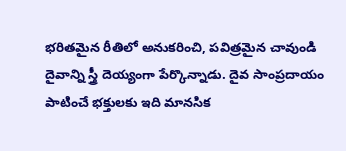భరితమైన రీతిలో అనుకరించి, పవిత్రమైన చావుండి దైవాన్ని స్త్రీ దెయ్యంగా పేర్కొన్నాడు. దైవ సాంప్రదాయం పాటించే భక్తులకు ఇది మానసిక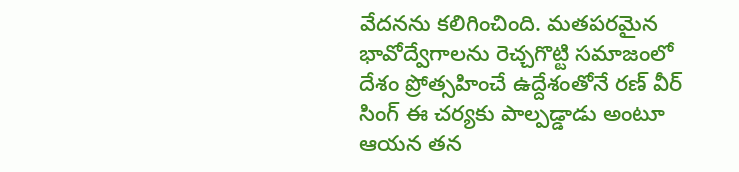వేదనను కలిగించింది. మతపరమైన భావోద్వేగాలను రెచ్చగొట్టి సమాజంలో దేశం ప్రోత్సహించే ఉద్దేశంతోనే రణ్ వీర్ సింగ్ ఈ చర్యకు పాల్పడ్డాడు అంటూ ఆయన తన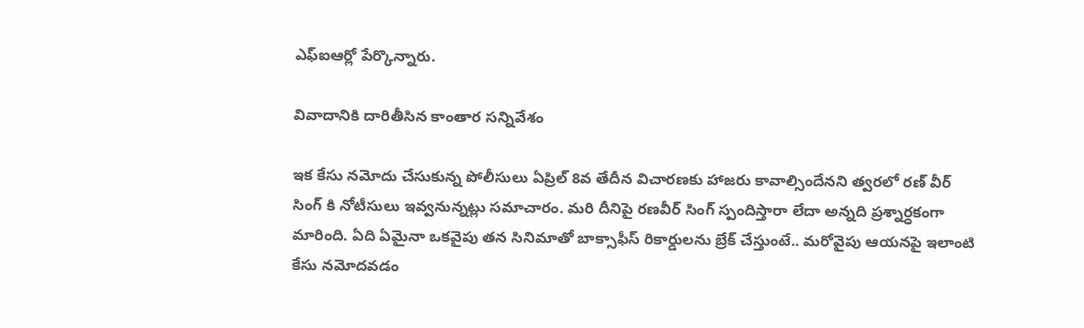ఎఫ్ఐఆర్లో పేర్కొన్నారు.

వివాదానికి దారితీసిన కాంతార సన్నివేశం

ఇక కేసు నమోదు చేసుకున్న పోలీసులు ఏప్రిల్ 8వ తేదీన విచారణకు హాజరు కావాల్సిందేనని త్వరలో రణ్ వీర్ సింగ్ కి నోటీసులు ఇవ్వనున్నట్లు సమాచారం. మరి దీనిపై రణవీర్ సింగ్ స్పందిస్తారా లేదా అన్నది ప్రశ్నార్ధకంగా మారింది. ఏది ఏమైనా ఒకవైపు తన సినిమాతో బాక్సాఫీస్ రికార్డులను బ్రేక్ చేస్తుంటే.. మరోవైపు ఆయనపై ఇలాంటి కేసు నమోదవడం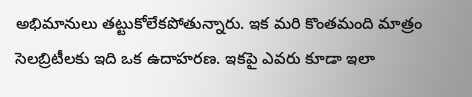అభిమానులు తట్టుకోలేకపోతున్నారు. ఇక మరి కొంతమంది మాత్రం సెలబ్రిటీలకు ఇది ఒక ఉదాహరణ. ఇకపై ఎవరు కూడా ఇలా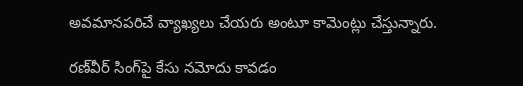అవమానపరిచే వ్యాఖ్యలు చేయరు అంటూ కామెంట్లు చేస్తున్నారు.

రణ్‌వీర్ సింగ్‌పై కేసు నమోదు కావడం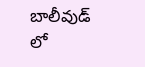బాలీవుడ్ లో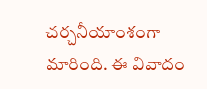చర్చనీయాంశంగా మారింది. ఈ వివాదం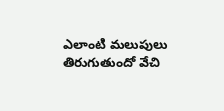ఎలాంటి మలుపులు తిరుగుతుందో వేచి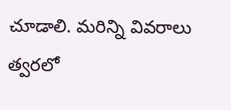చూడాలి. మరిన్ని వివరాలు త్వరలో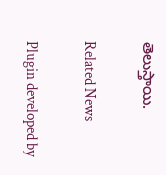తెలుస్తాయి.

Related News

Plugin developed by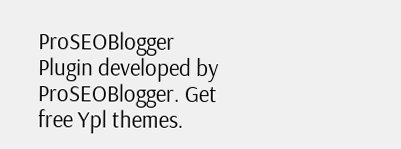ProSEOBlogger
Plugin developed by ProSEOBlogger. Get free Ypl themes.